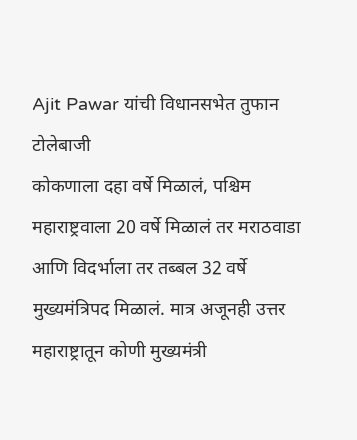Ajit Pawar यांची विधानसभेत तुफान टोलेबाजी
कोकणाला दहा वर्षे मिळालं, पश्चिम महाराष्ट्रवाला 20 वर्षे मिळालं तर मराठवाडा आणि विदर्भाला तर तब्बल 32 वर्षे मुख्यमंत्रिपद मिळालं. मात्र अजूनही उत्तर महाराष्ट्रातून कोणी मुख्यमंत्री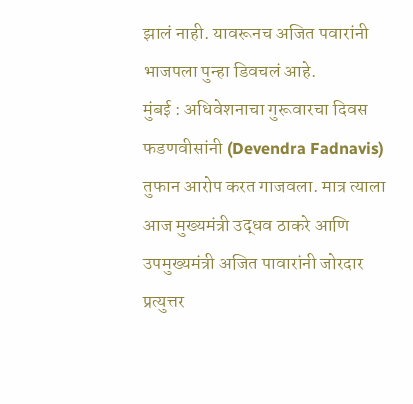झालं नाही. यावरूनच अजित पवारांनी भाजपला पुन्हा डिवचलं आहे.
मुंबई : अधिवेशनाचा गुरूवारचा दिवस फडणवीसांनी (Devendra Fadnavis) तुफान आरोप करत गाजवला. मात्र त्याला आज मुख्यमंत्री उद्धव ठाकरे आणि उपमुख्यमंत्री अजित पावारांनी जोरदार प्रत्युत्तर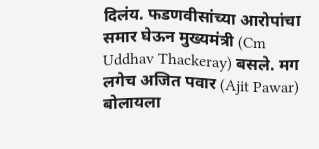दिलंय. फडणवीसांच्या आरोपांचा समार घेऊन मुख्यमंत्री (Cm Uddhav Thackeray) बसले. मग लगेच अजित पवार (Ajit Pawar) बोलायला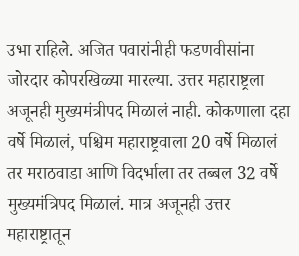उभा राहिले. अजित पवारांनीही फडणवीसांना जोरदार कोपरखिळ्या मारल्या. उत्तर महाराष्ट्रला अजूनही मुख्यमंत्रीपद मिळालं नाही. कोकणाला दहा वर्षे मिळालं, पश्चिम महाराष्ट्रवाला 20 वर्षे मिळालं तर मराठवाडा आणि विदर्भाला तर तब्बल 32 वर्षे मुख्यमंत्रिपद मिळालं. मात्र अजूनही उत्तर महाराष्ट्रातून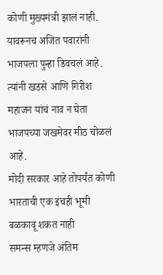कोणी मुख्यमंत्री झालं नाही. यावरूनच अजित पवारांनी भाजपला पुन्हा डिवचलं आहे. त्यांनी खडसे आणि गिरीश महाजन यांचं नाव न घेता भाजपच्या जखमेवर मीठ चोळलं आहे.
मोदी सरकार आहे तोपर्यंत कोणी भारताची एक इंचही भूमी बळकावू शकत नाही
समन्स म्हणजे अंतिम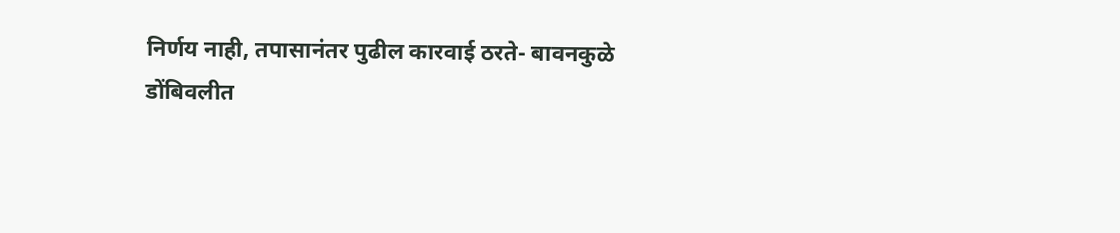निर्णय नाही, तपासानंतर पुढील कारवाई ठरते- बावनकुळे
डोंबिवलीत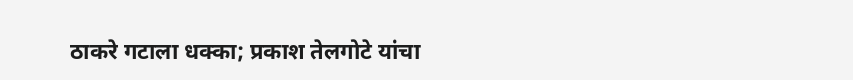ठाकरे गटाला धक्का; प्रकाश तेलगोटे यांचा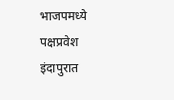भाजपमध्ये पक्षप्रवेश
इंदापुरात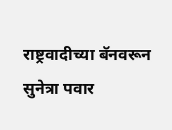राष्ट्रवादीच्या बॅनवरून सुनेत्रा पवार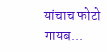यांचाच फोटो गायब...